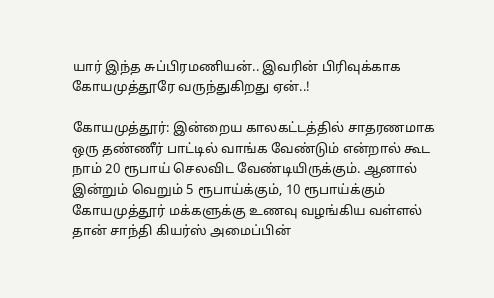யார் இந்த சுப்பிரமணியன்.. இவரின் பிரிவுக்காக கோயமுத்தூரே வருந்துகிறது ஏன்..!

கோயமுத்தூர்: இன்றைய காலகட்டத்தில் சாதரணமாக ஒரு தண்ணீர் பாட்டில் வாங்க வேண்டும் என்றால் கூட நாம் 20 ரூபாய் செலவிட வேண்டியிருக்கும். ஆனால் இன்றும் வெறும் 5 ரூபாய்க்கும், 10 ரூபாய்க்கும் கோயமுத்தூர் மக்களுக்கு உணவு வழங்கிய வள்ளல் தான் சாந்தி கியர்ஸ் அமைப்பின்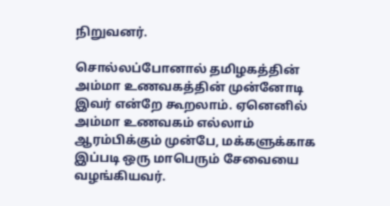நிறுவனர்.

சொல்லப்போனால் தமிழகத்தின் அம்மா உணவகத்தின் முன்னோடி இவர் என்றே கூறலாம். ஏனெனில் அம்மா உணவகம் எல்லாம் ஆரம்பிக்கும் முன்பே, மக்களுக்காக இப்படி ஒரு மாபெரும் சேவையை வழங்கியவர்.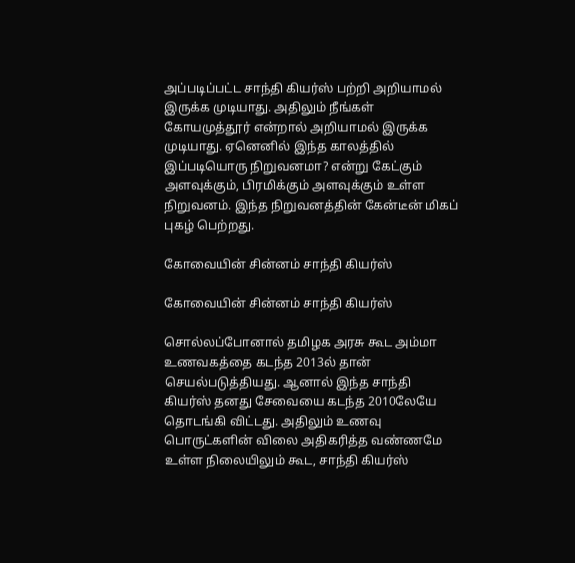அப்படிப்பட்ட சாந்தி கியர்ஸ் பற்றி அறியாமல் இருக்க முடியாது. அதிலும் நீங்கள் கோயமுத்தூர் என்றால் அறியாமல் இருக்க முடியாது. ஏனெனில் இந்த காலத்தில் இப்படியொரு நிறுவனமா? என்று கேட்கும் அளவுக்கும், பிரமிக்கும் அளவுக்கும் உள்ள நிறுவனம். இந்த நிறுவனத்தின் கேன்டீன் மிகப் புகழ் பெற்றது.

கோவையின் சின்னம் சாந்தி கியர்ஸ்

கோவையின் சின்னம் சாந்தி கியர்ஸ்

சொல்லப்போனால் தமிழக அரசு கூட அம்மா உணவகத்தை கடந்த 2013ல் தான் செயல்படுத்தியது. ஆனால் இந்த சாந்தி கியர்ஸ் தனது சேவையை கடந்த 2010லேயே தொடங்கி விட்டது. அதிலும் உணவு பொருட்களின் விலை அதிகரித்த வண்ணமே உள்ள நிலையிலும் கூட, சாந்தி கியர்ஸ்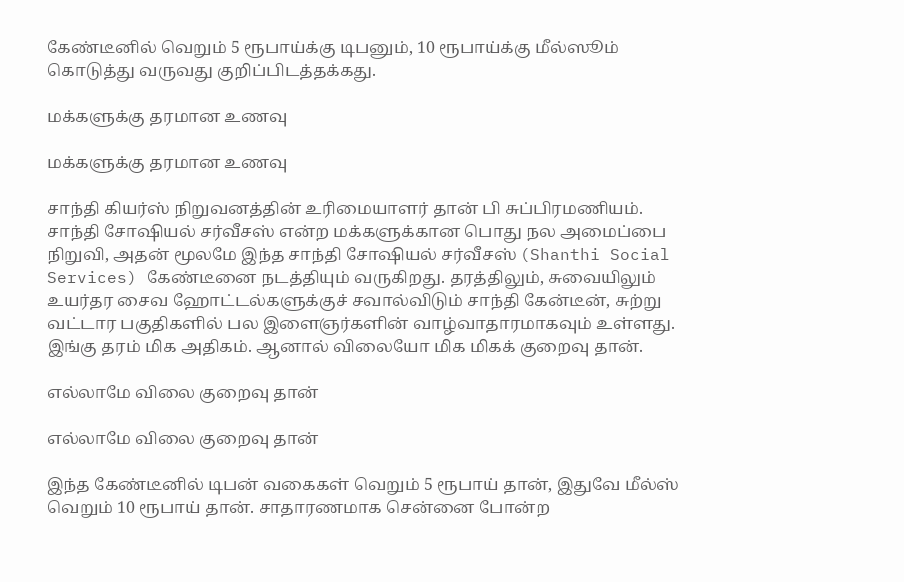கேண்டீனில் வெறும் 5 ரூபாய்க்கு டிபனும், 10 ரூபாய்க்கு மீல்ஸூம் கொடுத்து வருவது குறிப்பிடத்தக்கது.

மக்களுக்கு தரமான உணவு

மக்களுக்கு தரமான உணவு

சாந்தி கியர்ஸ் நிறுவனத்தின் உரிமையாளர் தான் பி சுப்பிரமணியம். சாந்தி சோஷியல் சர்வீசஸ் என்ற மக்களுக்கான பொது நல அமைப்பை நிறுவி, அதன் மூலமே இந்த சாந்தி சோஷியல் சர்வீசஸ் (Shanthi Social Services) கேண்டீனை நடத்தியும் வருகிறது. தரத்திலும், சுவையிலும் உயர்தர சைவ ஹோட்டல்களுக்குச் சவால்விடும் சாந்தி கேன்டீன், சுற்று வட்டார பகுதிகளில் பல இளைஞர்களின் வாழ்வாதாரமாகவும் உள்ளது. இங்கு தரம் மிக அதிகம். ஆனால் விலையோ மிக மிகக் குறைவு தான்.

எல்லாமே விலை குறைவு தான்

எல்லாமே விலை குறைவு தான்

இந்த கேண்டீனில் டிபன் வகைகள் வெறும் 5 ரூபாய் தான், இதுவே மீல்ஸ் வெறும் 10 ரூபாய் தான். சாதாரணமாக சென்னை போன்ற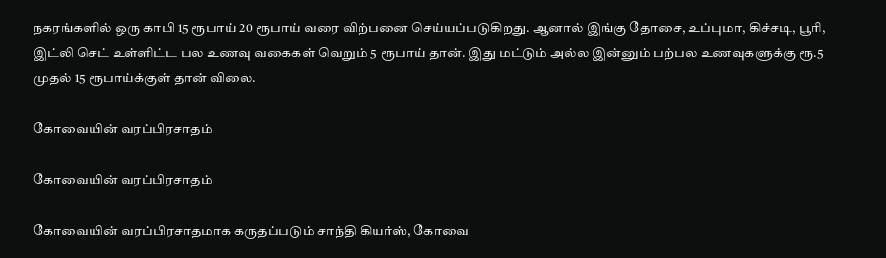நகரங்களில் ஒரு காபி 15 ரூபாய் 20 ரூபாய் வரை விற்பனை செய்யப்படுகிறது. ஆனால் இங்கு தோசை, உப்புமா, கிச்சடி, பூரி, இட்லி செட் உள்ளிட்ட பல உணவு வகைகள் வெறும் 5 ரூபாய் தான். இது மட்டும் அல்ல இன்னும் பற்பல உணவுகளுக்கு ரூ.5 முதல் 15 ரூபாய்க்குள் தான் விலை.

கோவையின் வரப்பிரசாதம்

கோவையின் வரப்பிரசாதம்

கோவையின் வரப்பிரசாதமாக கருதப்படும் சாந்தி கியர்ஸ், கோவை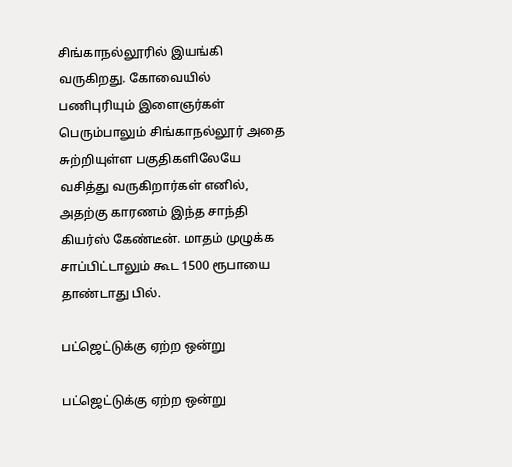சிங்காநல்லூரில் இயங்கி வருகிறது. கோவையில் பணிபுரியும் இளைஞர்கள் பெரும்பாலும் சிங்காநல்லூர் அதை சுற்றியுள்ள பகுதிகளிலேயே வசித்து வருகிறார்கள் எனில், அதற்கு காரணம் இந்த சாந்தி கியர்ஸ் கேண்டீன். மாதம் முழுக்க சாப்பிட்டாலும் கூட 1500 ரூபாயை தாண்டாது பில்.

பட்ஜெட்டுக்கு ஏற்ற ஒன்று

பட்ஜெட்டுக்கு ஏற்ற ஒன்று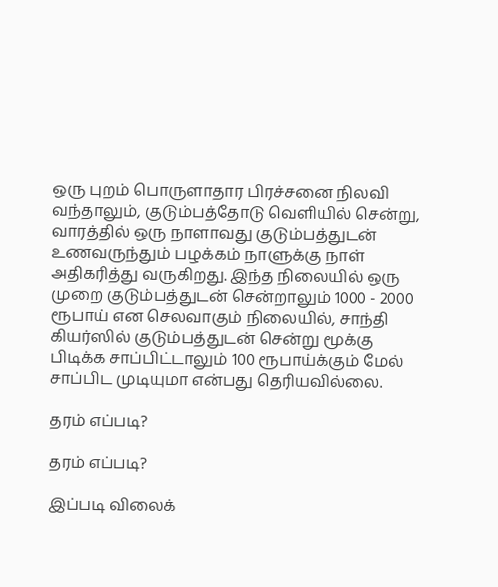ஒரு புறம் பொருளாதார பிரச்சனை நிலவி வந்தாலும், குடும்பத்தோடு வெளியில் சென்று, வாரத்தில் ஒரு நாளாவது குடும்பத்துடன் உணவருந்தும் பழக்கம் நாளுக்கு நாள் அதிகரித்து வருகிறது. இந்த நிலையில் ஒரு முறை குடும்பத்துடன் சென்றாலும் 1000 - 2000 ரூபாய் என செலவாகும் நிலையில், சாந்தி கியர்ஸில் குடும்பத்துடன் சென்று மூக்கு பிடிக்க சாப்பிட்டாலும் 100 ரூபாய்க்கும் மேல் சாப்பிட முடியுமா என்பது தெரியவில்லை.

தரம் எப்படி?

தரம் எப்படி?

இப்படி விலைக்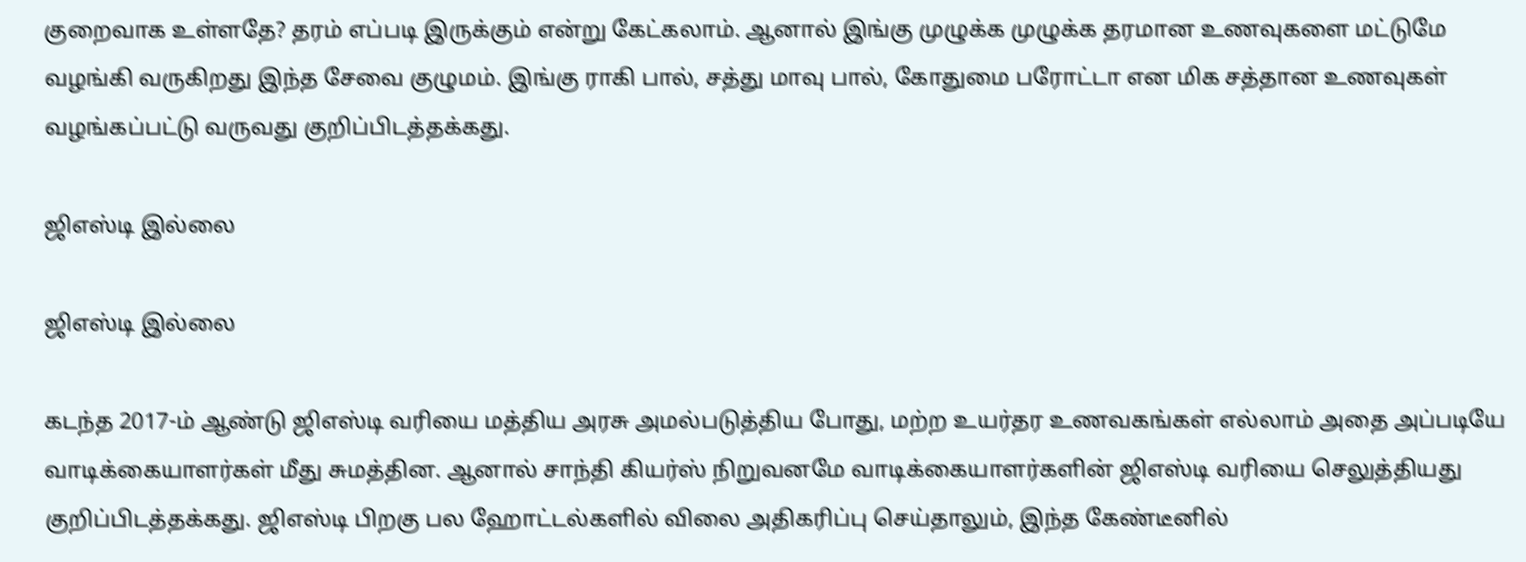குறைவாக உள்ளதே? தரம் எப்படி இருக்கும் என்று கேட்கலாம். ஆனால் இங்கு முழுக்க முழுக்க தரமான உணவுகளை மட்டுமே வழங்கி வருகிறது இந்த சேவை குழுமம். இங்கு ராகி பால், சத்து மாவு பால், கோதுமை பரோட்டா என மிக சத்தான உணவுகள் வழங்கப்பட்டு வருவது குறிப்பிடத்தக்கது.

ஜிஎஸ்டி இல்லை

ஜிஎஸ்டி இல்லை

கடந்த 2017-ம் ஆண்டு ஜிஎஸ்டி வரியை மத்திய அரசு அமல்படுத்திய போது, மற்ற உயர்தர உணவகங்கள் எல்லாம் அதை அப்படியே வாடிக்கையாளர்கள் மீது சுமத்தின. ஆனால் சாந்தி கியர்ஸ் நிறுவனமே வாடிக்கையாளர்களின் ஜிஎஸ்டி வரியை செலுத்தியது குறிப்பிடத்தக்கது. ஜிஎஸ்டி பிறகு பல ஹோட்டல்களில் விலை அதிகரிப்பு செய்தாலும், இந்த கேண்டீனில்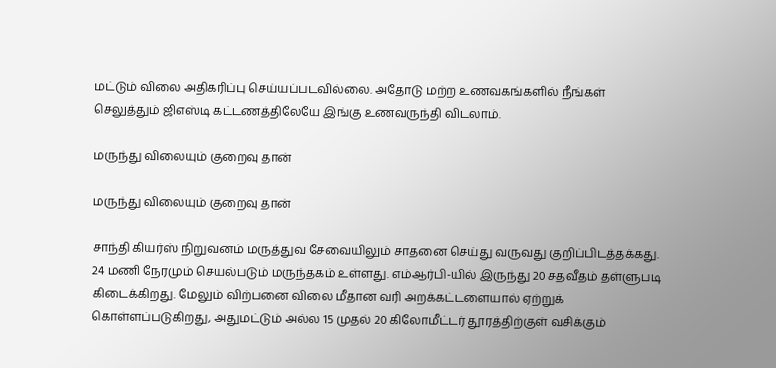மட்டும் விலை அதிகரிப்பு செய்யப்படவில்லை. அதோடு மற்ற உணவகங்களில் நீங்கள் செலுத்தும் ஜிஎஸ்டி கட்டணத்திலேயே இங்கு உணவருந்தி விடலாம்.

மருந்து விலையும் குறைவு தான்

மருந்து விலையும் குறைவு தான்

சாந்தி கியர்ஸ் நிறுவனம் மருத்துவ சேவையிலும் சாதனை செய்து வருவது குறிப்பிடத்தக்கது. 24 மணி நேரமும் செயல்படும் மருந்தகம் உள்ளது. எம்ஆர்பி-யில் இருந்து 20 சதவீதம் தள்ளுபடி கிடைக்கிறது. மேலும் விற்பனை விலை மீதான வரி அறக்கட்டளையால் ஏற்றுக் கொள்ளப்படுகிறது, அதுமட்டும் அல்ல 15 முதல் 20 கிலோமீட்டர் தூரத்திற்குள் வசிக்கும்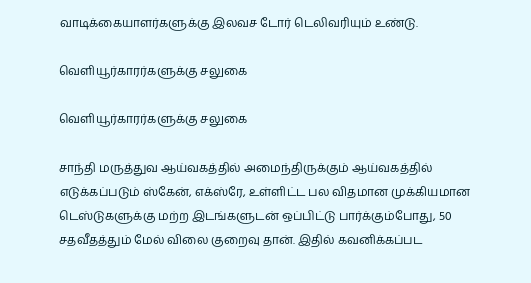வாடிக்கையாளர்களுக்கு இலவச டோர் டெலிவரியும் உண்டு.

வெளியூர்காரர்களுக்கு சலுகை

வெளியூர்காரர்களுக்கு சலுகை

சாந்தி மருத்துவ ஆய்வகத்தில் அமைந்திருக்கும் ஆய்வகத்தில் எடுக்கப்படும் ஸ்கேன், எக்ஸ்ரே, உள்ளிட்ட பல விதமான முக்கியமான டெஸ்டுகளுக்கு மற்ற இடங்களுடன் ஒப்பிட்டு பார்க்கும்போது, 50 சதவீதத்தும் மேல் விலை குறைவு தான். இதில் கவனிக்கப்பட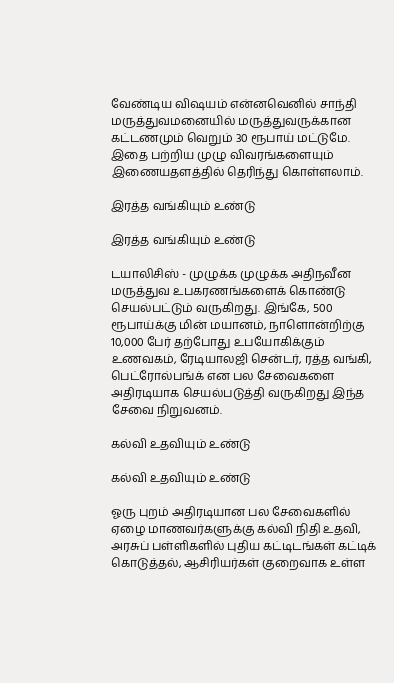வேண்டிய விஷயம் என்னவெனில் சாந்தி மருத்துவமனையில் மருத்துவருக்கான கட்டணமும் வெறும் 30 ரூபாய் மட்டுமே. இதை பற்றிய முழு விவரங்களையும் இணையதளத்தில் தெரிந்து கொள்ளலாம்.

இரத்த வங்கியும் உண்டு

இரத்த வங்கியும் உண்டு

டயாலிசிஸ் - முழுக்க முழுக்க அதிநவீன மருத்துவ உபகரணங்களைக் கொண்டு செயல்பட்டும் வருகிறது. இங்கே, 500 ரூபாய்க்கு மின் மயானம், நாளொன்றிற்கு 10,000 பேர் தற்போது உபயோகிக்கும் உணவகம், ரேடியாலஜி சென்டர், ரத்த வங்கி, பெட்ரோல்பங்க் என பல சேவைகளை அதிரடியாக செயல்படுத்தி வருகிறது இந்த சேவை நிறுவனம்.

கல்வி உதவியும் உண்டு

கல்வி உதவியும் உண்டு

ஓரு புறம் அதிரடியான பல சேவைகளில் ஏழை மாணவர்களுக்கு கல்வி நிதி உதவி, அரசுப் பள்ளிகளில் புதிய கட்டிடங்கள் கட்டிக் கொடுத்தல், ஆசிரியர்கள் குறைவாக உள்ள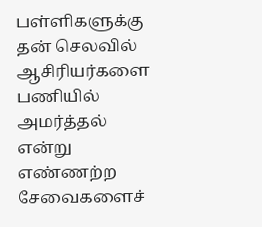பள்ளிகளுக்கு தன் செலவில் ஆசிரியர்களை பணியில் அமர்த்தல் என்று எண்ணற்ற சேவைகளைச்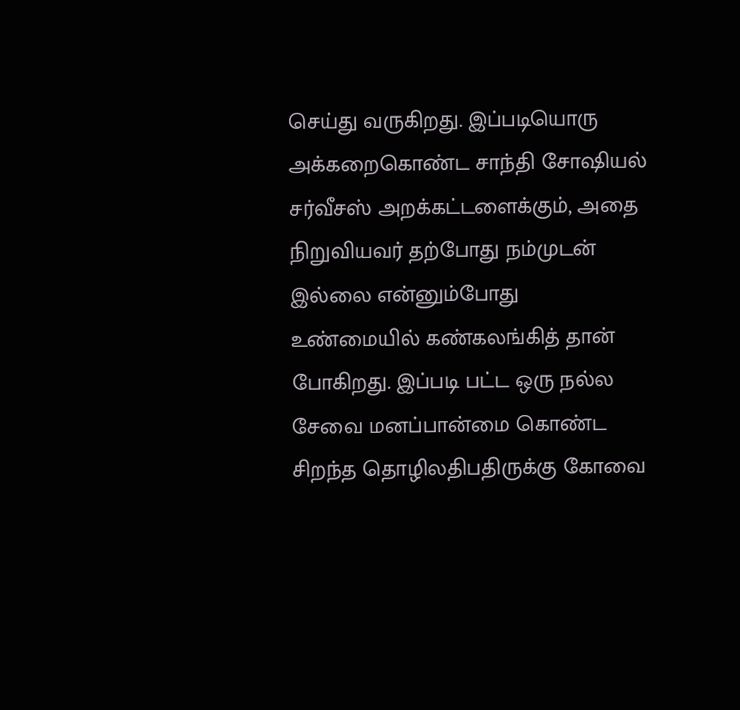செய்து வருகிறது. இப்படியொரு அக்கறைகொண்ட சாந்தி சோஷியல் சர்வீசஸ் அறக்கட்டளைக்கும், அதை நிறுவியவர் தற்போது நம்முடன் இல்லை என்னும்போது உண்மையில் கண்கலங்கித் தான் போகிறது. இப்படி பட்ட ஒரு நல்ல சேவை மனப்பான்மை கொண்ட சிறந்த தொழிலதிபதிருக்கு கோவை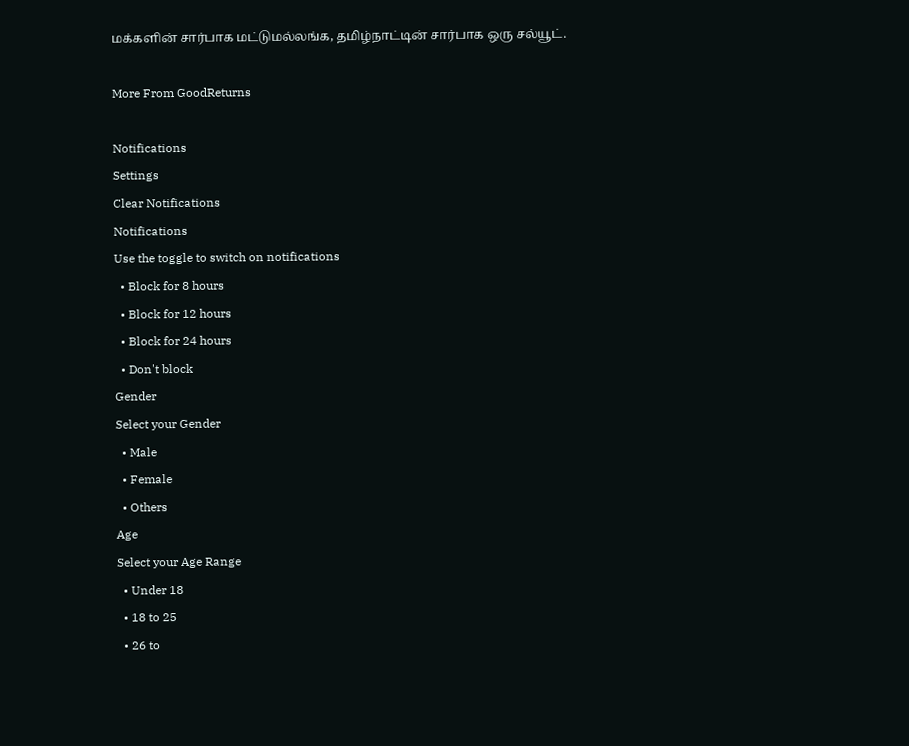மக்களின் சார்பாக மட்டுமல்லங்க, தமிழ்நாட்டின் சார்பாக ஒரு சல்யூட்.

More From GoodReturns

Notifications
Settings
Clear Notifications
Notifications
Use the toggle to switch on notifications
  • Block for 8 hours
  • Block for 12 hours
  • Block for 24 hours
  • Don't block
Gender
Select your Gender
  • Male
  • Female
  • Others
Age
Select your Age Range
  • Under 18
  • 18 to 25
  • 26 to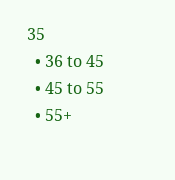35
  • 36 to 45
  • 45 to 55
  • 55+